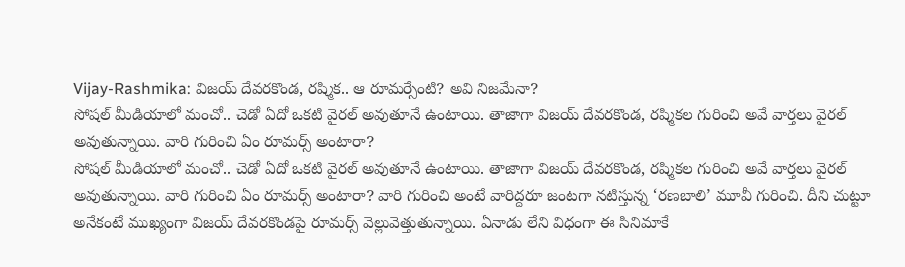Vijay-Rashmika: విజయ్ దేవరకొండ, రష్మిక.. ఆ రూమర్సేంటి? అవి నిజమేనా?
సోషల్ మీడియాలో మంచో.. చెడో ఏదో ఒకటి వైరల్ అవుతూనే ఉంటాయి. తాజాగా విజయ్ దేవరకొండ, రష్మికల గురించి అవే వార్తలు వైరల్ అవుతున్నాయి. వారి గురించి ఏం రూమర్స్ అంటారా?
సోషల్ మీడియాలో మంచో.. చెడో ఏదో ఒకటి వైరల్ అవుతూనే ఉంటాయి. తాజాగా విజయ్ దేవరకొండ, రష్మికల గురించి అవే వార్తలు వైరల్ అవుతున్నాయి. వారి గురించి ఏం రూమర్స్ అంటారా? వారి గురించి అంటే వారిద్దరూ జంటగా నటిస్తున్న ‘రణబాలి’ మూవీ గురించి. దీని చుట్టూ అనేకంటే ముఖ్యంగా విజయ్ దేవరకొండపై రూమర్స్ వెల్లువెత్తుతున్నాయి. ఏనాడు లేని విధంగా ఈ సినిమాకే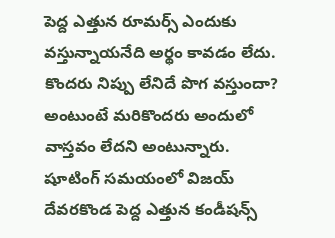పెద్ద ఎత్తున రూమర్స్ ఎందుకు వస్తున్నాయనేది అర్థం కావడం లేదు. కొందరు నిప్పు లేనిదే పొగ వస్తుందా? అంటుంటే మరికొందరు అందులో వాస్తవం లేదని అంటున్నారు.
షూటింగ్ సమయంలో విజయ్ దేవరకొండ పెద్ద ఎత్తున కండీషన్స్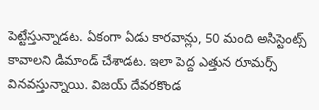పెట్టేస్తున్నాడట. ఏకంగా ఏడు కారవాన్లు, 50 మంది అసిస్టెంట్స్ కావాలని డిమాండ్ చేశాడట. ఇలా పెద్ద ఎత్తున రూమర్స్ వినవస్తున్నాయి. విజయ్ దేవరకొండ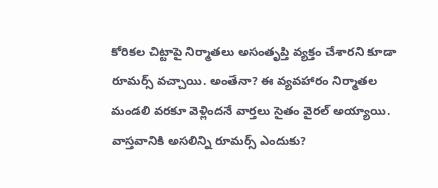కోరికల చిట్టాపై నిర్మాతలు అసంతృప్తి వ్యక్తం చేశారని కూడా రూమర్స్ వచ్చాయి. అంతేనా? ఈ వ్యవహారం నిర్మాతల మండలి వరకూ వెళ్లిందనే వార్తలు సైతం వైరల్ అయ్యాయి. వాస్తవానికి అసలిన్ని రూమర్స్ ఎందుకు?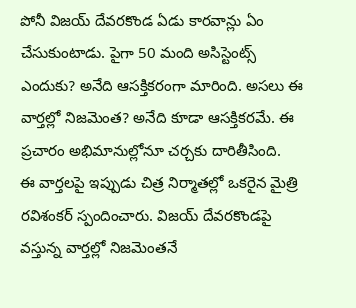పోనీ విజయ్ దేవరకొండ ఏడు కారవాన్లు ఏం చేసుకుంటాడు. పైగా 50 మంది అసిస్టెంట్స్ ఎందుకు? అనేది ఆసక్తికరంగా మారింది. అసలు ఈ వార్తల్లో నిజమెంత? అనేది కూడా ఆసక్తికరమే. ఈ ప్రచారం అభిమానుల్లోనూ చర్చకు దారితీసింది.
ఈ వార్తలపై ఇప్పుడు చిత్ర నిర్మాతల్లో ఒకరైన మైత్రి రవిశంకర్ స్పందించారు. విజయ్ దేవరకొండపై వస్తున్న వార్తల్లో నిజమెంతనే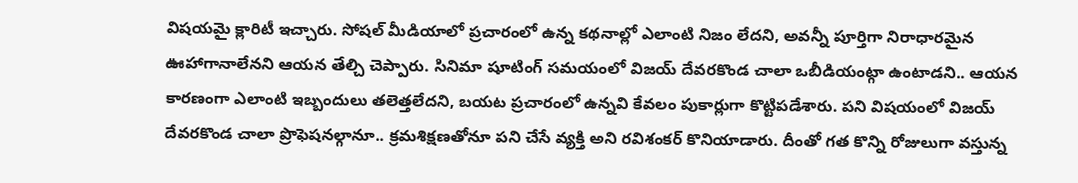విషయమై క్లారిటీ ఇచ్చారు. సోషల్ మీడియాలో ప్రచారంలో ఉన్న కథనాల్లో ఎలాంటి నిజం లేదని, అవన్నీ పూర్తిగా నిరాధారమైన ఊహాగానాలేనని ఆయన తేల్చి చెప్పారు. సినిమా షూటింగ్ సమయంలో విజయ్ దేవరకొండ చాలా ఒబీడియంట్గా ఉంటాడని.. ఆయన కారణంగా ఎలాంటి ఇబ్బందులు తలెత్తలేదని, బయట ప్రచారంలో ఉన్నవి కేవలం పుకార్లుగా కొట్టిపడేశారు. పని విషయంలో విజయ్ దేవరకొండ చాలా ప్రొఫెషనల్గానూ.. క్రమశిక్షణతోనూ పని చేసే వ్యక్తి అని రవిశంకర్ కొనియాడారు. దీంతో గత కొన్ని రోజులుగా వస్తున్న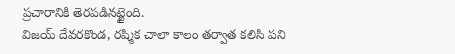ప్రచారానికి తెరపడినట్టైంది.
విజయ్ దేవరకొండ, రష్మిక చాలా కాలం తర్వాత కలిసి పని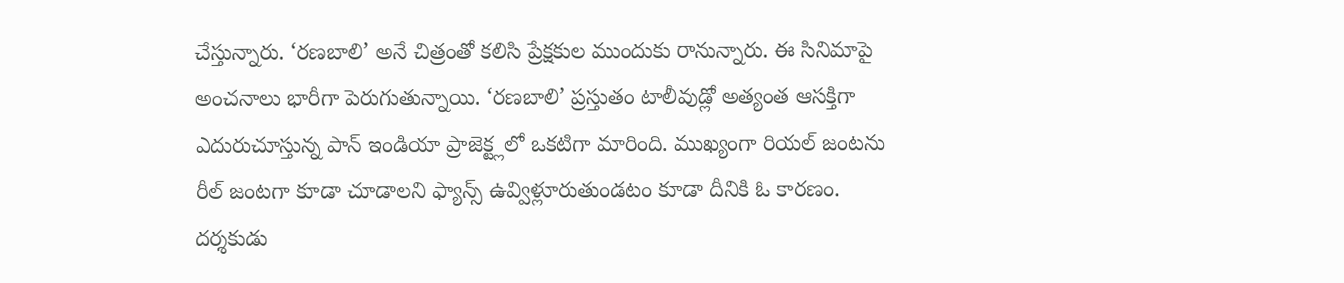చేస్తున్నారు. ‘రణబాలి’ అనే చిత్రంతో కలిసి ప్రేక్షకుల ముందుకు రానున్నారు. ఈ సినిమాపై అంచనాలు భారీగా పెరుగుతున్నాయి. ‘రణబాలి’ ప్రస్తుతం టాలీవుడ్లో అత్యంత ఆసక్తిగా ఎదురుచూస్తున్న పాన్ ఇండియా ప్రాజెక్ట్లలో ఒకటిగా మారింది. ముఖ్యంగా రియల్ జంటను రీల్ జంటగా కూడా చూడాలని ఫ్యాన్స్ ఉవ్విళ్లూరుతుండటం కూడా దీనికి ఓ కారణం. దర్శకుడు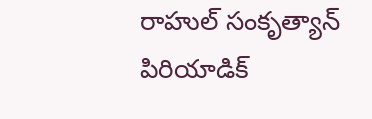రాహుల్ సంకృత్యాన్ పిరియాడిక్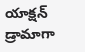యాక్షన్ డ్రామాగా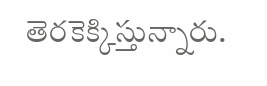తెరకెక్కిస్తున్నారు.